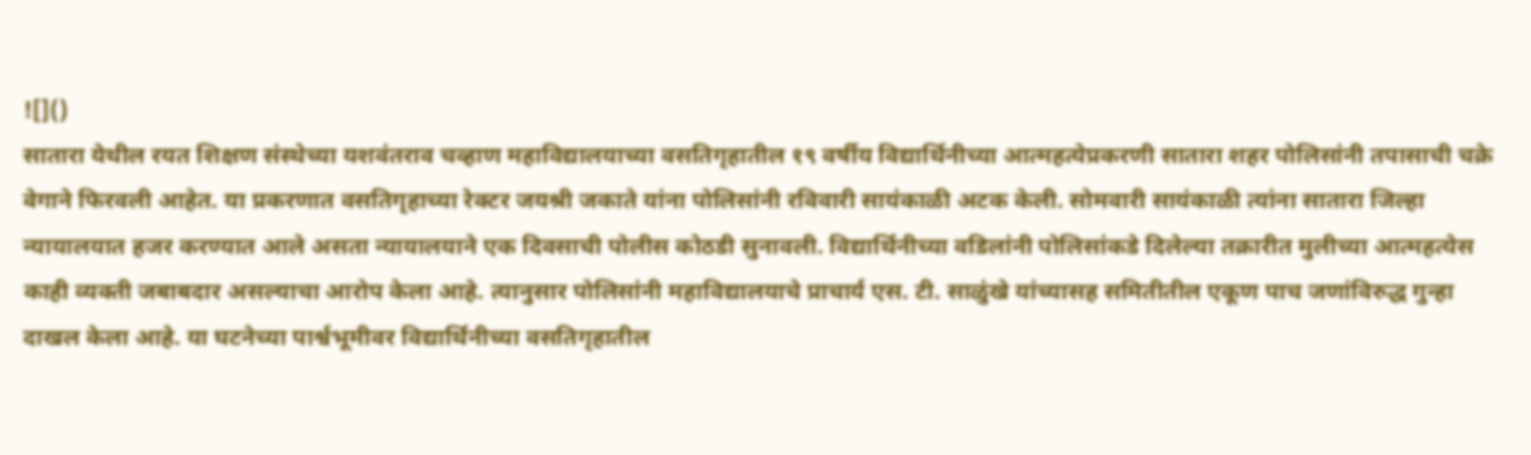![]()
सातारा येथील रयत शिक्षण संस्थेच्या यशवंतराव चव्हाण महाविद्यालयाच्या वसतिगृहातील १९ वर्षीय विद्यार्थिनीच्या आत्महत्येप्रकरणी सातारा शहर पोलिसांनी तपासाची चक्रे वेगाने फिरवली आहेत. या प्रकरणात वसतिगृहाच्या रेक्टर जयश्री जकाते यांना पोलिसांनी रविवारी सायंकाळी अटक केली. सोमवारी सायंकाळी त्यांना सातारा जिल्हा न्यायालयात हजर करण्यात आले असता न्यायालयाने एक दिवसाची पोलीस कोठडी सुनावली. विद्यार्थिनीच्या वडिलांनी पोलिसांकडे दिलेल्या तक्रारीत मुलीच्या आत्महत्येस काही व्यक्ती जबाबदार असल्याचा आरोप केला आहे. त्यानुसार पोलिसांनी महाविद्यालयाचे प्राचार्य एस. टी. साळुंखे यांच्यासह समितीतील एकूण पाच जणांविरुद्ध गुन्हा दाखल केला आहे. या घटनेच्या पार्श्वभूमीवर विद्यार्थिनीच्या वसतिगृहातील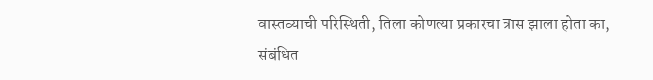वास्तव्याची परिस्थिती, तिला कोणत्या प्रकारचा त्रास झाला होता का, संबंधित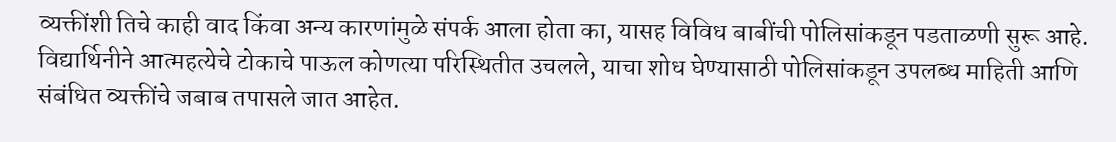व्यक्तींशी तिचे काही वाद किंवा अन्य कारणांमुळे संपर्क आला होता का, यासह विविध बाबींची पोलिसांकडून पडताळणी सुरू आहे. विद्यार्थिनीने आत्महत्येचे टोकाचे पाऊल कोणत्या परिस्थितीत उचलले, याचा शोध घेण्यासाठी पोलिसांकडून उपलब्ध माहिती आणि संबंधित व्यक्तींचे जबाब तपासले जात आहेत.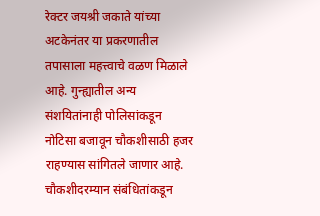रेक्टर जयश्री जकाते यांच्या अटकेनंतर या प्रकरणातील तपासाला महत्त्वाचे वळण मिळाले आहे. गुन्ह्यातील अन्य संशयितांनाही पोलिसांकडून नोटिसा बजावून चौकशीसाठी हजर राहण्यास सांगितले जाणार आहे. चौकशीदरम्यान संबंधितांकडून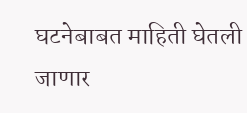घटनेबाबत माहिती घेतली जाणार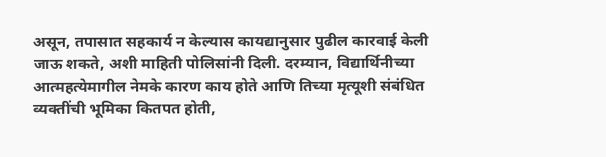असून, तपासात सहकार्य न केल्यास कायद्यानुसार पुढील कारवाई केली जाऊ शकते, अशी माहिती पोलिसांनी दिली. दरम्यान, विद्यार्थिनीच्या आत्महत्येमागील नेमके कारण काय होते आणि तिच्या मृत्यूशी संबंधित व्यक्तींची भूमिका कितपत होती,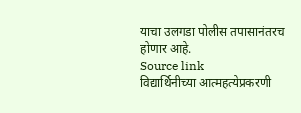याचा उलगडा पोलीस तपासानंतरच होणार आहे.
Source link
विद्यार्थिनीच्या आत्महत्येप्रकरणी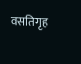वसतिगृह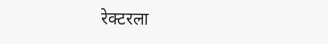रेक्टरला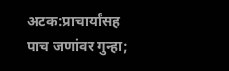अटक:प्राचार्यांसह पाच जणांवर गुन्हा;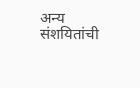अन्य संशयितांची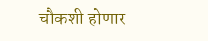चौकशी होणार